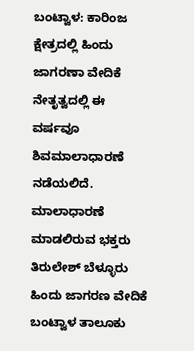ಬಂಟ್ವಾಳ: ಕಾರಿಂಜ ಕ್ಷೇತ್ರದಲ್ಲಿ ಹಿಂದು ಜಾಗರಣಾ ವೇದಿಕೆ ನೇತೃತ್ವದಲ್ಲಿ ಈ ವರ್ಷವೂ ಶಿವಮಾಲಾಧಾರಣೆ ನಡೆಯಲಿದೆ. ಮಾಲಾಧಾರಣೆ ಮಾಡಲಿರುವ ಭಕ್ತರು ತಿರುಲೇಶ್ ಬೆಳ್ಳೂರು ಹಿಂದು ಜಾಗರಣ ವೇದಿಕೆ ಬಂಟ್ವಾಳ ತಾಲೂಕು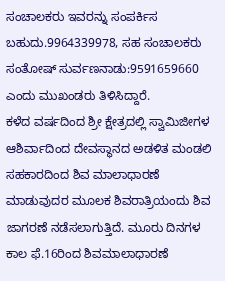ಸಂಚಾಲಕರು ಇವರನ್ನು ಸಂಪರ್ಕಿಸ ಬಹುದು.9964339978, ಸಹ ಸಂಚಾಲಕರು ಸಂತೋಷ್ ಸುರ್ವಣನಾಡು:9591659660 ಎಂದು ಮುಖಂಡರು ತಿಳಿಸಿದ್ದಾರೆ.
ಕಳೆದ ವರ್ಷದಿಂದ ಶ್ರೀ ಕ್ಷೇತ್ರದಲ್ಲಿ ಸ್ವಾಮಿಜೀಗಳ ಆಶಿರ್ವಾದಿಂದ ದೇವಸ್ಥಾನದ ಅಡಳಿತ ಮಂಡಲಿ ಸಹಕಾರದಿಂದ ಶಿವ ಮಾಲಾಧಾರಣೆ ಮಾಡುವುದರ ಮೂಲಕ ಶಿವರಾತ್ರಿಯಂದು ಶಿವ ಜಾಗರಣೆ ನಡೆಸಲಾಗುತ್ತಿದೆ. ಮೂರು ದಿನಗಳ ಕಾಲ ಫೆ.16ರಿಂದ ಶಿವಮಾಲಾಧಾರಣೆ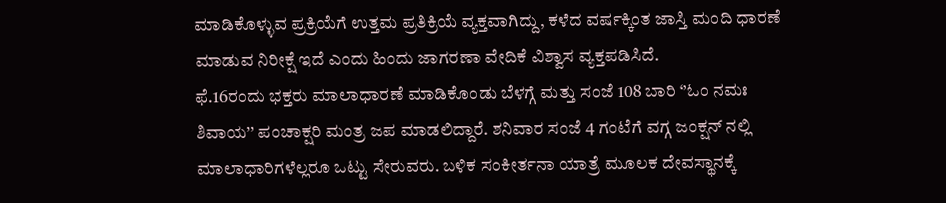ಮಾಡಿಕೊಳ್ಳುವ ಪ್ರಕ್ರಿಯೆಗೆ ಉತ್ತಮ ಪ್ರತಿಕ್ರಿಯೆ ವ್ಯಕ್ತವಾಗಿದ್ದು, ಕಳೆದ ವರ್ಷಕ್ಕಿಂತ ಜಾಸ್ತಿ ಮಂದಿ ಧಾರಣೆ ಮಾಡುವ ನಿರೀಕ್ಷೆ ಇದೆ ಎಂದು ಹಿಂದು ಜಾಗರಣಾ ವೇದಿಕೆ ವಿಶ್ವಾಸ ವ್ಯಕ್ತಪಡಿಸಿದೆ.
ಫೆ.16ರಂದು ಭಕ್ತರು ಮಾಲಾಧಾರಣೆ ಮಾಡಿಕೊಂಡು ಬೆಳಗ್ಗೆ ಮತ್ತು ಸಂಜೆ 108 ಬಾರಿ ‘’ಓಂ ನಮಃ ಶಿವಾಯ’’ ಪಂಚಾಕ್ಷರಿ ಮಂತ್ರ ಜಪ ಮಾಡಲಿದ್ದಾರೆ. ಶನಿವಾರ ಸಂಜೆ 4 ಗಂಟೆಗೆ ವಗ್ಗ ಜಂಕ್ಷನ್ ನಲ್ಲಿ ಮಾಲಾಧಾರಿಗಳೆಲ್ಲರೂ ಒಟ್ಟು ಸೇರುವರು. ಬಳಿಕ ಸಂಕೀರ್ತನಾ ಯಾತ್ರೆ ಮೂಲಕ ದೇವಸ್ಥಾನಕ್ಕೆ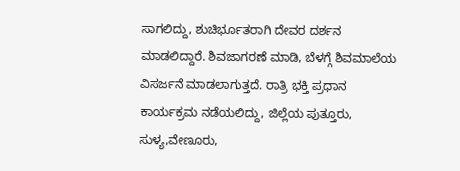ಸಾಗಲಿದ್ದು, ಶುಚಿರ್ಭೂತರಾಗಿ ದೇವರ ದರ್ಶನ ಮಾಡಲಿದ್ದಾರೆ. ಶಿವಜಾಗರಣೆ ಮಾಡಿ, ಬೆಳಗ್ಗೆ ಶಿವಮಾಲೆಯ ವಿಸರ್ಜನೆ ಮಾಡಲಾಗುತ್ತದೆ. ರಾತ್ರಿ ಭಕ್ತಿ ಪ್ರಧಾನ ಕಾರ್ಯಕ್ರಮ ನಡೆಯಲಿದ್ದು, ಜಿಲ್ಲೆಯ ಪುತ್ತೂರು, ಸುಳ್ಯ,ವೇಣೂರು,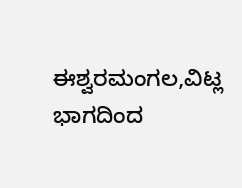ಈಶ್ವರಮಂಗಲ,ವಿಟ್ಲ ಭಾಗದಿಂದ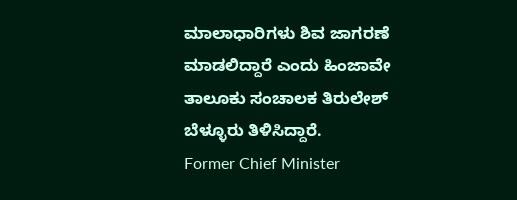ಮಾಲಾಧಾರಿಗಳು ಶಿವ ಜಾಗರಣೆ ಮಾಡಲಿದ್ದಾರೆ ಎಂದು ಹಿಂಜಾವೇ ತಾಲೂಕು ಸಂಚಾಲಕ ತಿರುಲೇಶ್ ಬೆಳ್ಳೂರು ತಿಳಿಸಿದ್ದಾರೆ.
Former Chief Minister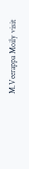M.Veerappa Moily visit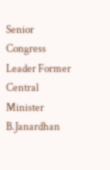Senior Congress Leader Former Central Minister B.Janardhan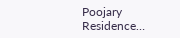Poojary Residence…